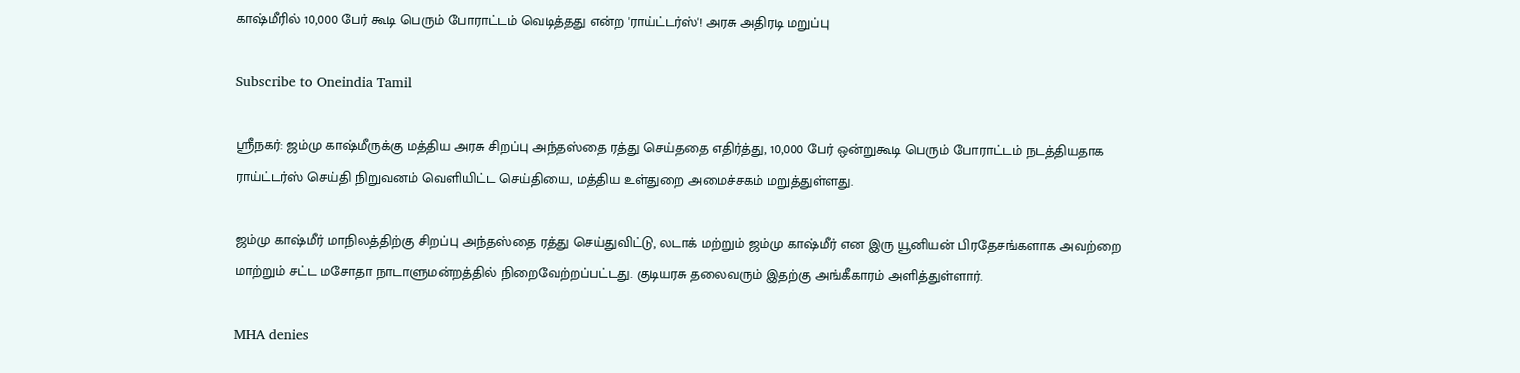காஷ்மீரில் 10,000 பேர் கூடி பெரும் போராட்டம் வெடித்தது என்ற 'ராய்ட்டர்ஸ்'! அரசு அதிரடி மறுப்பு

Subscribe to Oneindia Tamil

ஸ்ரீநகர்: ஜம்மு காஷ்மீருக்கு மத்திய அரசு சிறப்பு அந்தஸ்தை ரத்து செய்ததை எதிர்த்து, 10,000 பேர் ஒன்றுகூடி பெரும் போராட்டம் நடத்தியதாக ராய்ட்டர்ஸ் செய்தி நிறுவனம் வெளியிட்ட செய்தியை, மத்திய உள்துறை அமைச்சகம் மறுத்துள்ளது.

ஜம்மு காஷ்மீர் மாநிலத்திற்கு சிறப்பு அந்தஸ்தை ரத்து செய்துவிட்டு, லடாக் மற்றும் ஜம்மு காஷ்மீர் என இரு யூனியன் பிரதேசங்களாக அவற்றை மாற்றும் சட்ட மசோதா நாடாளுமன்றத்தில் நிறைவேற்றப்பட்டது. குடியரசு தலைவரும் இதற்கு அங்கீகாரம் அளித்துள்ளார்.

MHA denies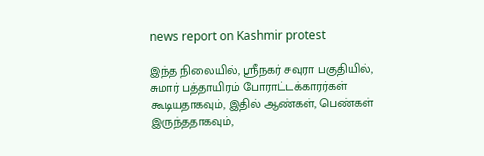news report on Kashmir protest

இந்த நிலையில், ஸ்ரீநகர் சவுரா பகுதியில், சுமார் பத்தாயிரம் போராட்டக்காரர்கள் கூடியதாகவும், இதில் ஆண்கள், பெண்கள் இருந்ததாகவும்,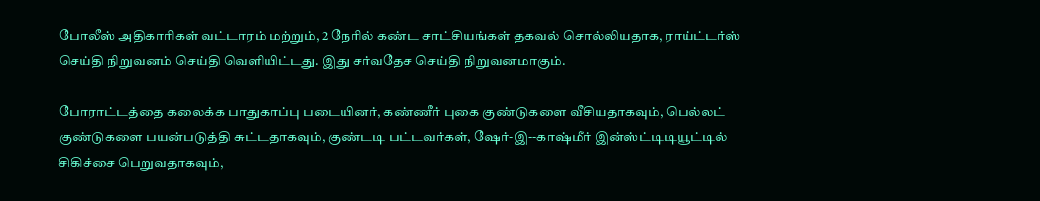போலீஸ் அதிகாரிகள் வட்டாரம் மற்றும், 2 நேரில் கண்ட சாட்சியங்கள் தகவல் சொல்லியதாக, ராய்ட்டர்ஸ் செய்தி நிறுவனம் செய்தி வெளியிட்டது. இது சர்வதேச செய்தி நிறுவனமாகும்.

போராட்டத்தை கலைக்க பாதுகாப்பு படையினர், கண்ணீர் புகை குண்டுகளை வீசியதாகவும், பெல்லட் குண்டுகளை பயன்படுத்தி சுட்டதாகவும், குண்டடி பட்டவர்கள், ஷேர்-இ--காஷ்மீர் இன்ஸ்ட்டிடியூட்டில் சிகிச்சை பெறுவதாகவும்,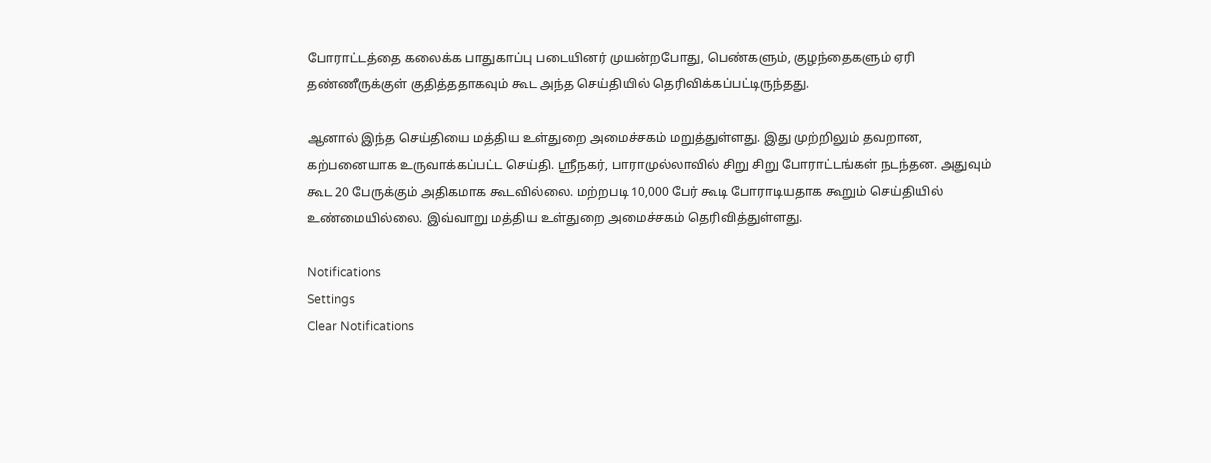போராட்டத்தை கலைக்க பாதுகாப்பு படையினர் முயன்றபோது, பெண்களும், குழந்தைகளும் ஏரி தண்ணீருக்குள் குதித்ததாகவும் கூட அந்த செய்தியில் தெரிவிக்கப்பட்டிருந்தது.

ஆனால் இந்த செய்தியை மத்திய உள்துறை அமைச்சகம் மறுத்துள்ளது. இது முற்றிலும் தவறான, கற்பனையாக உருவாக்கப்பட்ட செய்தி. ஸ்ரீநகர், பாராமுல்லாவில் சிறு சிறு போராட்டங்கள் நடந்தன. அதுவும் கூட 20 பேருக்கும் அதிகமாக கூடவில்லை. மற்றபடி 10,000 பேர் கூடி போராடியதாக கூறும் செய்தியில் உண்மையில்லை. இவ்வாறு மத்திய உள்துறை அமைச்சகம் தெரிவித்துள்ளது.

Notifications
Settings
Clear Notifications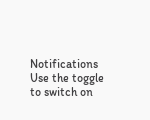Notifications
Use the toggle to switch on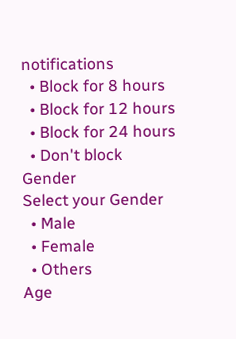notifications
  • Block for 8 hours
  • Block for 12 hours
  • Block for 24 hours
  • Don't block
Gender
Select your Gender
  • Male
  • Female
  • Others
Age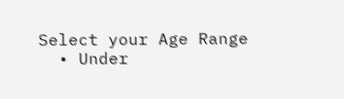Select your Age Range
  • Under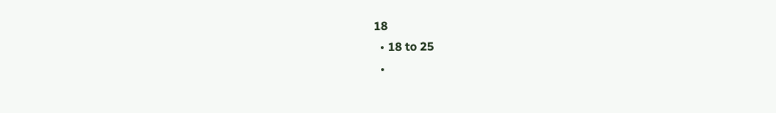18
  • 18 to 25
  •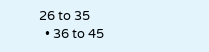26 to 35
  • 36 to 45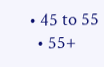• 45 to 55
  • 55+